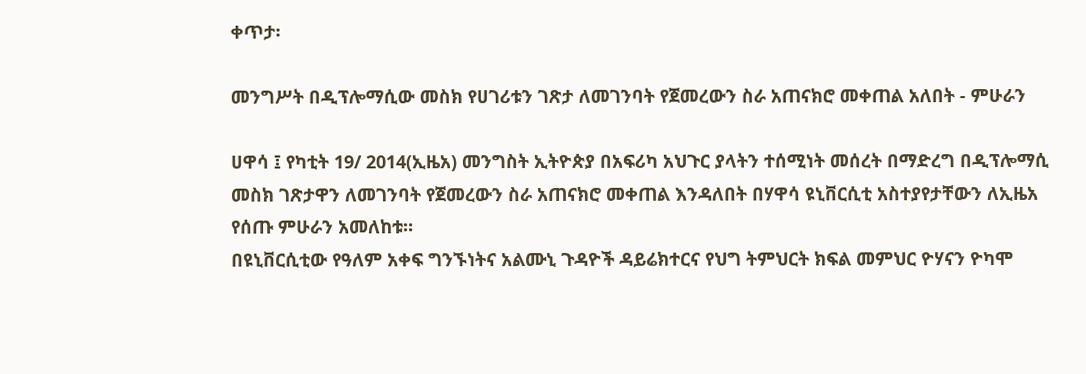ቀጥታ፡

መንግሥት በዲፕሎማሲው መስክ የሀገሪቱን ገጽታ ለመገንባት የጀመረውን ስራ አጠናክሮ መቀጠል አለበት - ምሁራን

ሀዋሳ ፤ የካቲት 19/ 2014(ኢዜአ) መንግስት ኢትዮጵያ በአፍሪካ አህጉር ያላትን ተሰሚነት መሰረት በማድረግ በዲፕሎማሲ መስክ ገጽታዋን ለመገንባት የጀመረውን ስራ አጠናክሮ መቀጠል እንዳለበት በሃዋሳ ዩኒቨርሲቲ አስተያየታቸውን ለኢዜአ የሰጡ ምሁራን አመለከቱ።
በዩኒቨርሲቲው የዓለም አቀፍ ግንኙነትና አልሙኒ ጉዳዮች ዳይሬክተርና የህግ ትምህርት ክፍል መምህር ዮሃናን ዮካሞ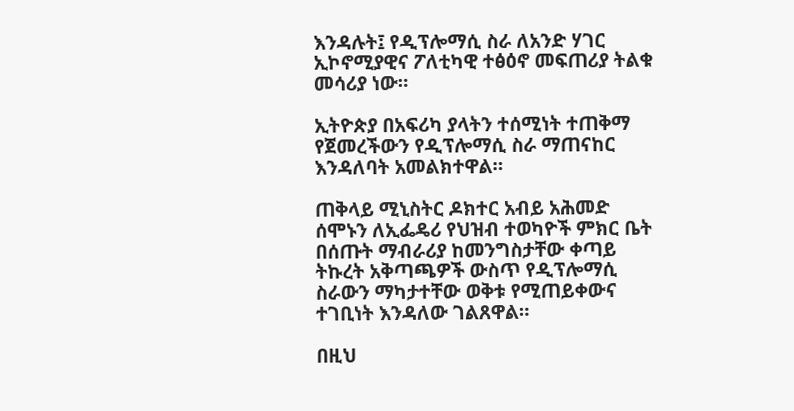እንዳሉት፤ የዲፕሎማሲ ስራ ለአንድ ሃገር ኢኮኖሚያዊና ፖለቲካዊ ተፅዕኖ መፍጠሪያ ትልቁ መሳሪያ ነው።

ኢትዮጵያ በአፍሪካ ያላትን ተሰሚነት ተጠቅማ የጀመረችውን የዲፕሎማሲ ስራ ማጠናከር እንዳለባት አመልክተዋል።

ጠቅላይ ሚኒስትር ዶክተር አብይ አሕመድ ሰሞኑን ለኢፌዴሪ የህዝብ ተወካዮች ምክር ቤት በሰጡት ማብራሪያ ከመንግስታቸው ቀጣይ ትኩረት አቅጣጫዎች ውስጥ የዲፕሎማሲ ስራውን ማካታተቸው ወቅቱ የሚጠይቀውና ተገቢነት እንዳለው ገልጸዋል።

በዚህ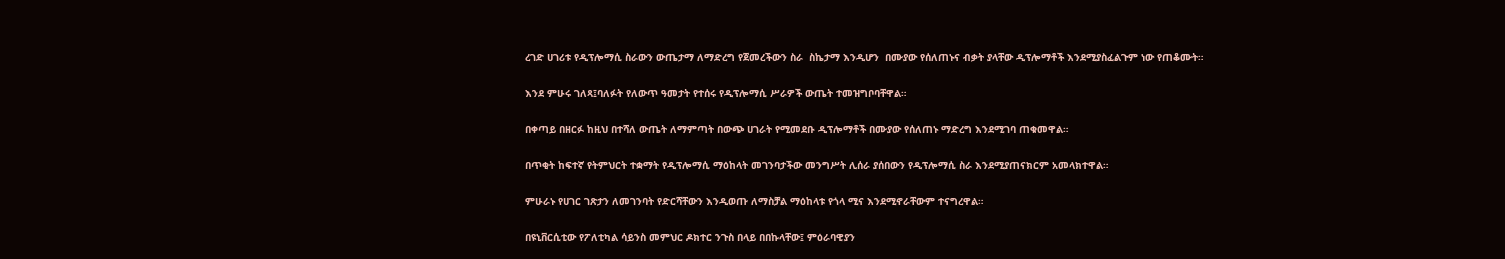ረገድ ሀገሪቱ የዲፕሎማሲ ስራውን ውጤታማ ለማድረግ የጀመረችውን ስራ  ስኬታማ እንዲሆን  በሙያው የሰለጠኑና ብቃት ያላቸው ዲፕሎማቶች እንደሚያስፈልጉም ነው የጠቆሙት።

እንደ ምሁሩ ገለጻ፤ባለፉት የለውጥ ዓመታት የተሰሩ የዲፕሎማሲ ሥራዎች ውጤት ተመዝግቦባቸዋል።

በቀጣይ በዘርፉ ከዚህ በተሻለ ውጤት ለማምጣት በውጭ ሀገራት የሚመደቡ ዲፕሎማቶች በሙያው የሰለጠኑ ማድረግ እንደሚገባ ጠቁመዋል።

በጥቂት ከፍተኛ የትምህርት ተቋማት የዲፕሎማሲ ማዕከላት መገንባታችው መንግሥት ሊሰራ ያሰበውን የዲፕሎማሲ ስራ እንደሚያጠናክርም አመላክተዋል።

ምሁራኑ የሀገር ገጽታን ለመገንባት የድርሻቸውን እንዲወጡ ለማስቻል ማዕከላቱ የጎላ ሚና እንደሚኖራቸውም ተናግረዋል።

በዩኒቨርሲቲው የፖለቲካል ሳይንስ መምህር ዶክተር ንጉስ በላይ በበኩላቸው፤ ምዕራባዊያን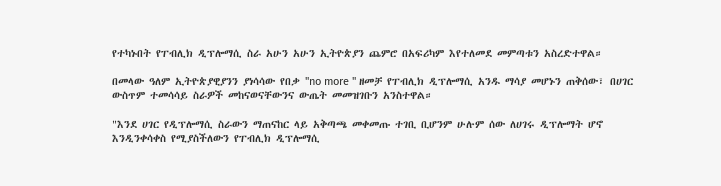የተካኑበት የፐብሊክ ዲፕሎማሲ ስራ አሁን አሁን ኢትዮጵያን ጨምሮ በአፍሪካም እየተለመደ መምጣቱን አስረድተዋል።

በመላው ዓለም ኢትዮጵያዊያንን ያነሳሳው የበቃ "no more " ዘመቻ የፐብሊክ ዲፕሎማሲ አንዱ ማሳያ መሆኑን ጠቅሰው፣ በሀገር ውስጥም ተመሳሳይ ስራዎች መከናወናቸውንና ውጤት መመዝገቡን አንስተዋል።

"እንደ ሀገር የዲፕሎማሲ ስራውን ማጠናከር ላይ አቅጣጫ መቀመጡ ተገቢ ቢሆንም ሁሉም ሰው ለሀገሩ ዲፕሎማት ሆኖ እንዲንቀሳቀስ የሚያስችለውን የፐብሊክ ዲፕሎማሲ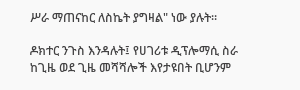ሥራ ማጠናከር ለስኬት ያግዛል" ነው ያሉት።

ዶክተር ንጉስ እንዳሉት፤ የሀገሪቱ ዲፕሎማሲ ስራ ከጊዜ ወደ ጊዜ መሻሻሎች እየታዩበት ቢሆንም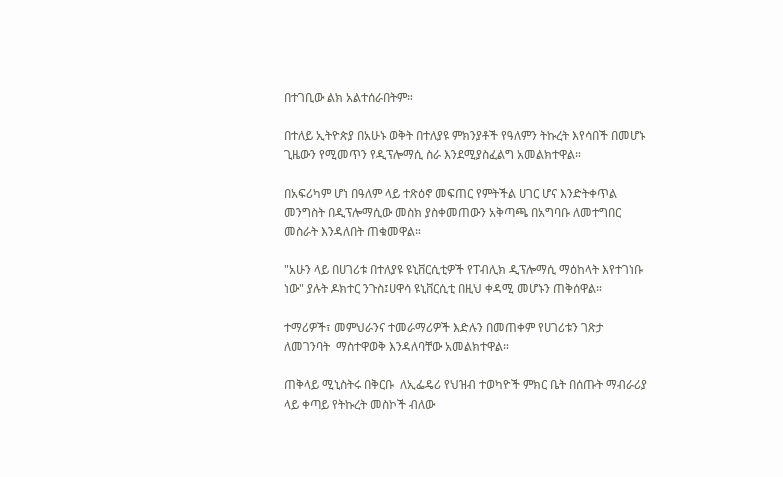በተገቢው ልክ አልተሰራበትም።

በተለይ ኢትዮጵያ በአሁኑ ወቅት በተለያዩ ምክንያቶች የዓለምን ትኩረት እየሳበች በመሆኑ  ጊዜውን የሚመጥን የዲፕሎማሲ ስራ እንደሚያስፈልግ አመልክተዋል።

በአፍሪካም ሆነ በዓለም ላይ ተጽዕኖ መፍጠር የምትችል ሀገር ሆና እንድትቀጥል መንግስት በዲፕሎማሲው መስክ ያስቀመጠውን አቅጣጫ በአግባቡ ለመተግበር መስራት እንዳለበት ጠቁመዋል።

"አሁን ላይ በሀገሪቱ በተለያዩ ዩኒቨርሲቲዎች የፐብሊክ ዲፕሎማሲ ማዕከላት እየተገነቡ ነው" ያሉት ዶክተር ንጉስ፤ሀዋሳ ዩኒቨርሲቲ በዚህ ቀዳሚ መሆኑን ጠቅሰዋል።

ተማሪዎች፣ መምህራንና ተመራማሪዎች እድሉን በመጠቀም የሀገሪቱን ገጽታ ለመገንባት  ማስተዋወቅ እንዳለባቸው አመልክተዋል።

ጠቅላይ ሚኒስትሩ በቅርቡ  ለኢፌዴሪ የህዝብ ተወካዮች ምክር ቤት በሰጡት ማብራሪያ ላይ ቀጣይ የትኩረት መስኮች ብለው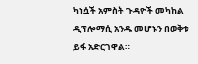ካነሷች አምስት ጉዳዮች መካከል ዲፕሎማሲ አንዱ መሆኑን በወቅቱ ይፋ አድርገዋል።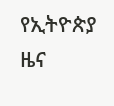የኢትዮጵያ ዜና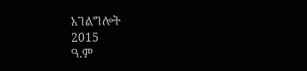አገልግሎት
2015
ዓ.ም